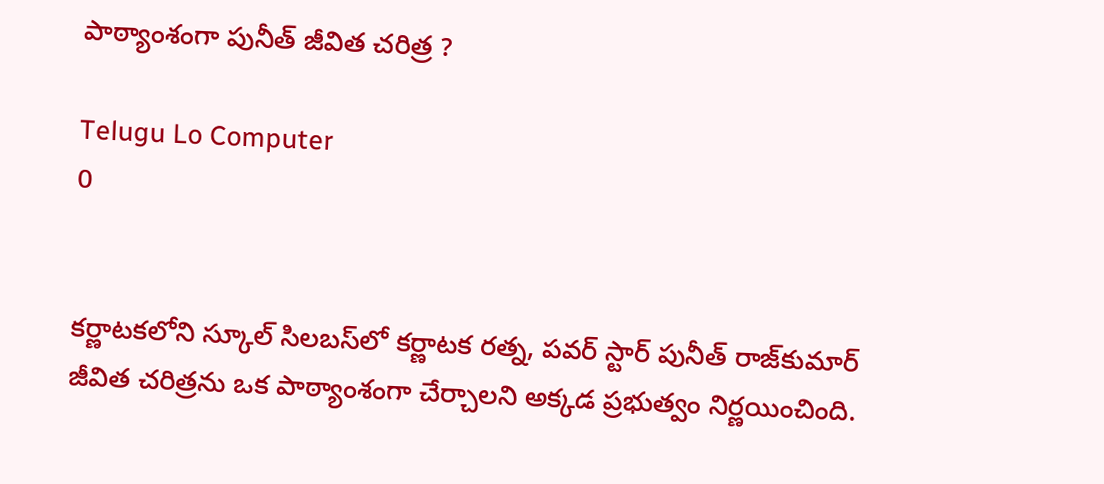పాఠ్యాంశంగా పునీత్ జీవిత చరిత్ర ?

Telugu Lo Computer
0


కర్ణాటకలోని స్కూల్‌ సిలబస్‌లో కర్ణాటక రత్న, పవర్‌ స్టార్‌ పునీత్ రాజ్‌కుమార్‌ జీవిత చరిత్రను ఒక పాఠ్యాంశంగా చేర్చాలని అక్కడ ప్రభుత్వం నిర్ణయించింది.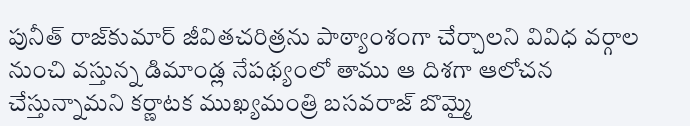పునీత్‌ రాజ్‌కుమార్‌ జీవితచరిత్రను పాఠ్యాంశంగా చేర్చాలని వివిధ వర్గాల నుంచి వస్తున్న డిమాండ్ల నేపథ్యంలో తాము ఆ దిశగా ఆలోచన చేస్తున్నామని కర్ణాటక ముఖ్యమంత్రి బసవరాజ్‌ బొమ్మై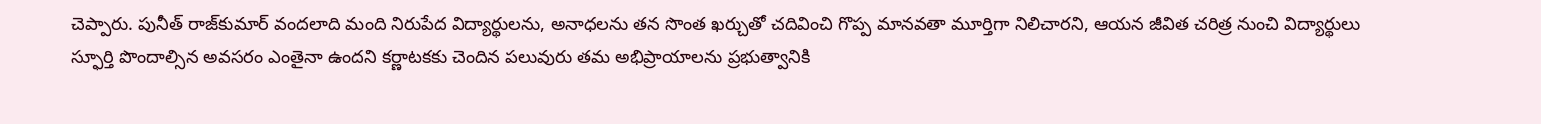చెప్పారు. పునీత్‌ రాజ్‌కుమార్‌ వందలాది మంది నిరుపేద విద్యార్థులను, అనాధలను తన సొంత ఖర్చుతో చదివించి గొప్ప మానవతా మూర్తిగా నిలిచారని, ఆయన జీవిత చరిత్ర నుంచి విద్యార్థులు స్ఫూర్తి పొందాల్సిన అవసరం ఎంతైనా ఉందని కర్ణాటకకు చెందిన పలువురు తమ అభిప్రాయాలను ప్రభుత్వానికి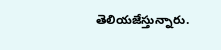తెలియజేస్తున్నారు.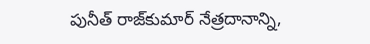పునీత్‌ రాజ్‌కుమార్‌ నేత్రదానాన్ని,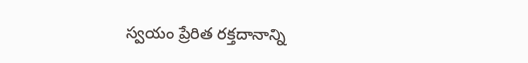స్వయం ప్రేరిత రక్తదానాన్ని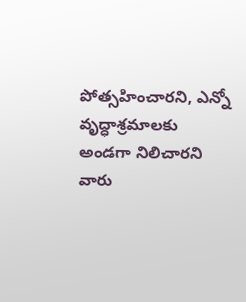పోత్సహించారని, ఎన్నో వృద్ధాశ్రమాలకు అండగా నిలిచారని వారు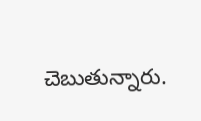చెబుతున్నారు.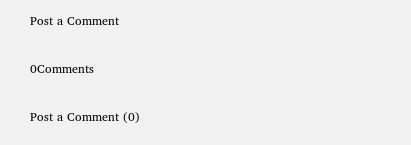Post a Comment

0Comments

Post a Comment (0)